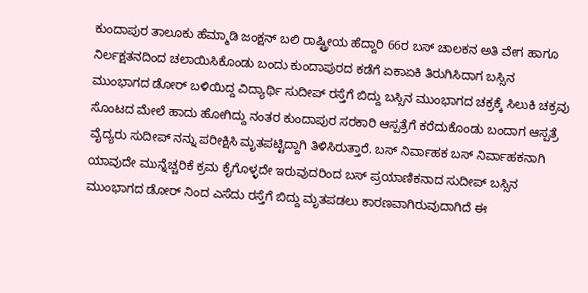ಕುಂದಾಪುರ ತಾಲೂಕು ಹೆಮ್ಮಾಡಿ ಜಂಕ್ಷನ್ ಬಲಿ ರಾಷ್ಟ್ರೀಯ ಹೆದ್ದಾರಿ 66ರ ಬಸ್ ಚಾಲಕನ ಅತಿ ವೇಗ ಹಾಗೂ ನಿರ್ಲಕ್ಷತನದಿಂದ ಚಲಾಯಿಸಿಕೊಂಡು ಬಂದು ಕುಂದಾಪುರದ ಕಡೆಗೆ ಏಕಾಏಕಿ ತಿರುಗಿಸಿದಾಗ ಬಸ್ಸಿನ ಮುಂಭಾಗದ ಡೋರ್ ಬಳಿಯಿದ್ದ ವಿದ್ಯಾರ್ಥಿ ಸುದೀಪ್ ರಸ್ತೆಗೆ ಬಿದ್ದು ಬಸ್ಸಿನ ಮುಂಭಾಗದ ಚಕ್ರಕ್ಕೆ ಸಿಲುಕಿ ಚಕ್ರವು ಸೊಂಟದ ಮೇಲೆ ಹಾದು ಹೋಗಿದ್ದು ನಂತರ ಕುಂದಾಪುರ ಸರಕಾರಿ ಆಸ್ಪತ್ರೆಗೆ ಕರೆದುಕೊಂಡು ಬಂದಾಗ ಆಸ್ಪತ್ರೆ ವೈದ್ಯರು ಸುದೀಪ್ ನನ್ನು ಪರೀಕ್ಷಿಸಿ ಮೃತಪಟ್ಟಿದ್ದಾಗಿ ತಿಳಿಸಿರುತ್ತಾರೆ. ಬಸ್ ನಿರ್ವಾಹಕ ಬಸ್ ನಿರ್ವಾಹಕನಾಗಿ ಯಾವುದೇ ಮುನ್ನೆಚ್ಚರಿಕೆ ಕ್ರಮ ಕೈಗೊಳ್ಳದೇ ಇರುವುದರಿಂದ ಬಸ್ ಪ್ರಯಾಣಿಕನಾದ ಸುದೀಪ್ ಬಸ್ಸಿನ ಮುಂಭಾಗದ ಡೋರ್ ನಿಂದ ಎಸೆದು ರಸ್ತೆಗೆ ಬಿದ್ದು ಮೃತಪಡಲು ಕಾರಣವಾಗಿರುವುದಾಗಿದೆ ಈ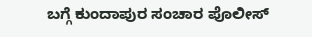ಬಗ್ಗೆ ಕುಂದಾಪುರ ಸಂಚಾರ ಪೊಲೀಸ್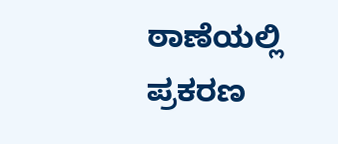ಠಾಣೆಯಲ್ಲಿ ಪ್ರಕರಣ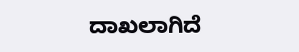ದಾಖಲಾಗಿದೆ